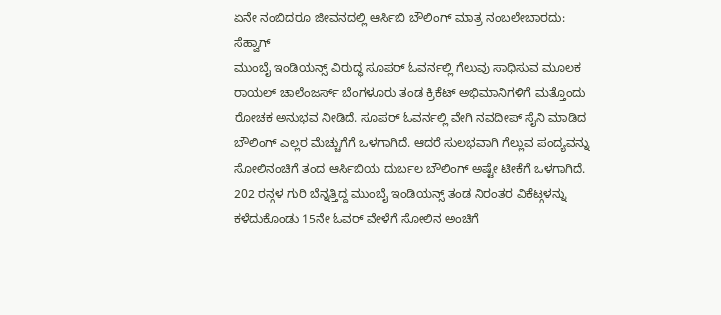ಏನೇ ನಂಬಿದರೂ ಜೀವನದಲ್ಲಿ ಆರ್ಸಿಬಿ ಬೌಲಿಂಗ್ ಮಾತ್ರ ನಂಬಲೇಬಾರದು: ಸೆಹ್ವಾಗ್
ಮುಂಬೈ ಇಂಡಿಯನ್ಸ್ ವಿರುದ್ಧ ಸೂಪರ್ ಓವರ್ನಲ್ಲಿ ಗೆಲುವು ಸಾಧಿಸುವ ಮೂಲಕ ರಾಯಲ್ ಚಾಲೆಂಜರ್ಸ್ ಬೆಂಗಳೂರು ತಂಡ ಕ್ರಿಕೆಟ್ ಅಭಿಮಾನಿಗಳಿಗೆ ಮತ್ತೊಂದು ರೋಚಕ ಅನುಭವ ನೀಡಿದೆ. ಸೂಪರ್ ಓವರ್ನಲ್ಲಿ ವೇಗಿ ನವದೀಪ್ ಸೈನಿ ಮಾಡಿದ ಬೌಲಿಂಗ್ ಎಲ್ಲರ ಮೆಚ್ಚುಗೆಗೆ ಒಳಗಾಗಿದೆ. ಆದರೆ ಸುಲಭವಾಗಿ ಗೆಲ್ಲುವ ಪಂದ್ಯವನ್ನು ಸೋಲಿನಂಚಿಗೆ ತಂದ ಆರ್ಸಿಬಿಯ ದುರ್ಬಲ ಬೌಲಿಂಗ್ ಅಷ್ಟೇ ಟೀಕೆಗೆ ಒಳಗಾಗಿದೆ.
202 ರನ್ಗಳ ಗುರಿ ಬೆನ್ನತ್ತಿದ್ದ ಮುಂಬೈ ಇಂಡಿಯನ್ಸ್ ತಂಡ ನಿರಂತರ ವಿಕೆಟ್ಗಳನ್ನು ಕಳೆದುಕೊಂಡು 15ನೇ ಓವರ್ ವೇಳೆಗೆ ಸೋಲಿನ ಅಂಚಿಗೆ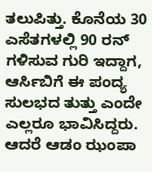ತಲುಪಿತ್ತು. ಕೊನೆಯ 30 ಎಸೆತಗಳಲ್ಲಿ 90 ರನ್ ಗಳಿಸುವ ಗುರಿ ಇದ್ದಾಗ, ಆರ್ಸಿಬಿಗೆ ಈ ಪಂದ್ಯ ಸುಲಭದ ತುತ್ತು ಎಂದೇ ಎಲ್ಲರೂ ಭಾವಿಸಿದ್ದರು. ಆದರೆ ಆಡಂ ಝಂಪಾ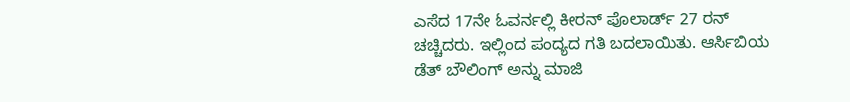ಎಸೆದ 17ನೇ ಓವರ್ನಲ್ಲಿ ಕೀರನ್ ಪೊಲಾರ್ಡ್ 27 ರನ್ ಚಚ್ಚಿದರು. ಇಲ್ಲಿಂದ ಪಂದ್ಯದ ಗತಿ ಬದಲಾಯಿತು. ಆರ್ಸಿಬಿಯ ಡೆತ್ ಬೌಲಿಂಗ್ ಅನ್ನು ಮಾಜಿ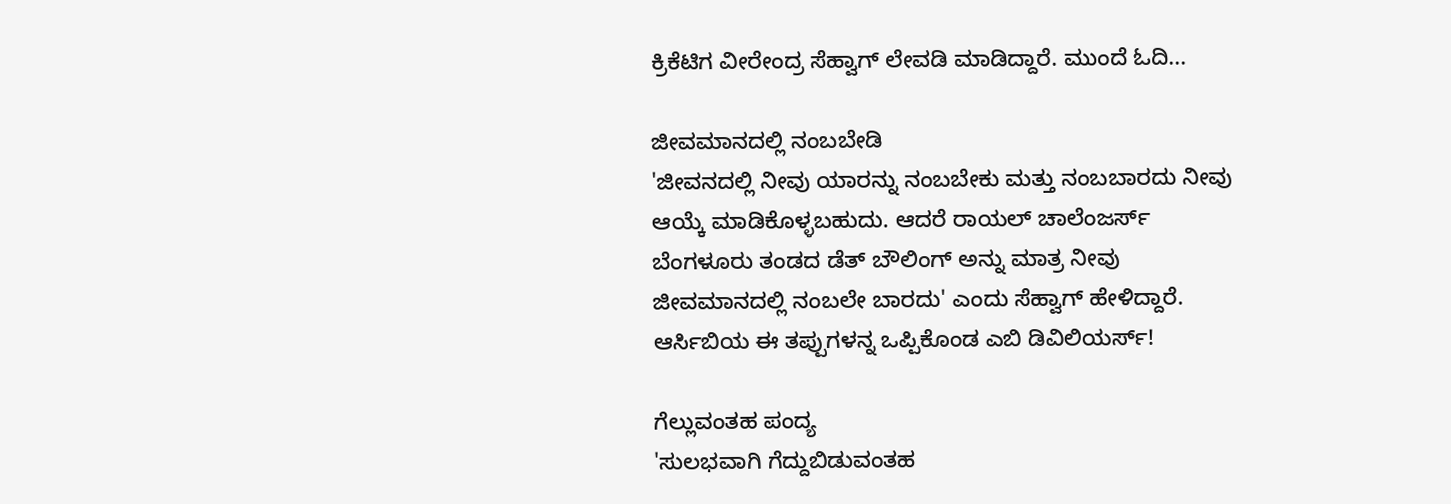ಕ್ರಿಕೆಟಿಗ ವೀರೇಂದ್ರ ಸೆಹ್ವಾಗ್ ಲೇವಡಿ ಮಾಡಿದ್ದಾರೆ. ಮುಂದೆ ಓದಿ...

ಜೀವಮಾನದಲ್ಲಿ ನಂಬಬೇಡಿ
'ಜೀವನದಲ್ಲಿ ನೀವು ಯಾರನ್ನು ನಂಬಬೇಕು ಮತ್ತು ನಂಬಬಾರದು ನೀವು ಆಯ್ಕೆ ಮಾಡಿಕೊಳ್ಳಬಹುದು. ಆದರೆ ರಾಯಲ್ ಚಾಲೆಂಜರ್ಸ್ ಬೆಂಗಳೂರು ತಂಡದ ಡೆತ್ ಬೌಲಿಂಗ್ ಅನ್ನು ಮಾತ್ರ ನೀವು ಜೀವಮಾನದಲ್ಲಿ ನಂಬಲೇ ಬಾರದು' ಎಂದು ಸೆಹ್ವಾಗ್ ಹೇಳಿದ್ದಾರೆ.
ಆರ್ಸಿಬಿಯ ಈ ತಪ್ಪುಗಳನ್ನ ಒಪ್ಪಿಕೊಂಡ ಎಬಿ ಡಿವಿಲಿಯರ್ಸ್!

ಗೆಲ್ಲುವಂತಹ ಪಂದ್ಯ
'ಸುಲಭವಾಗಿ ಗೆದ್ದುಬಿಡುವಂತಹ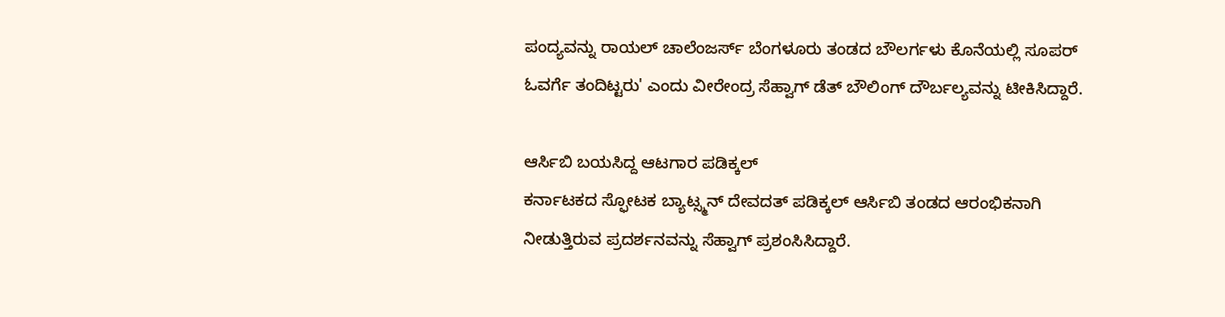ಪಂದ್ಯವನ್ನು ರಾಯಲ್ ಚಾಲೆಂಜರ್ಸ್ ಬೆಂಗಳೂರು ತಂಡದ ಬೌಲರ್ಗಳು ಕೊನೆಯಲ್ಲಿ ಸೂಪರ್ ಓವರ್ಗೆ ತಂದಿಟ್ಟರು' ಎಂದು ವೀರೇಂದ್ರ ಸೆಹ್ವಾಗ್ ಡೆತ್ ಬೌಲಿಂಗ್ ದೌರ್ಬಲ್ಯವನ್ನು ಟೀಕಿಸಿದ್ದಾರೆ.

ಆರ್ಸಿಬಿ ಬಯಸಿದ್ದ ಆಟಗಾರ ಪಡಿಕ್ಕಲ್
ಕರ್ನಾಟಕದ ಸ್ಫೋಟಕ ಬ್ಯಾಟ್ಸ್ಮನ್ ದೇವದತ್ ಪಡಿಕ್ಕಲ್ ಆರ್ಸಿಬಿ ತಂಡದ ಆರಂಭಿಕನಾಗಿ ನೀಡುತ್ತಿರುವ ಪ್ರದರ್ಶನವನ್ನು ಸೆಹ್ವಾಗ್ ಪ್ರಶಂಸಿಸಿದ್ದಾರೆ.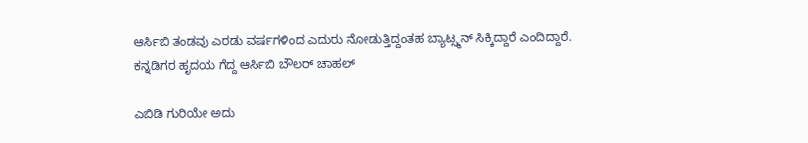ಆರ್ಸಿಬಿ ತಂಡವು ಎರಡು ವರ್ಷಗಳಿಂದ ಎದುರು ನೋಡುತ್ತಿದ್ದಂತಹ ಬ್ಯಾಟ್ಸ್ಮನ್ ಸಿಕ್ಕಿದ್ದಾರೆ ಎಂದಿದ್ದಾರೆ.
ಕನ್ನಡಿಗರ ಹೃದಯ ಗೆದ್ದ ಆರ್ಸಿಬಿ ಬೌಲರ್ ಚಾಹಲ್

ಎಬಿಡಿ ಗುರಿಯೇ ಅದು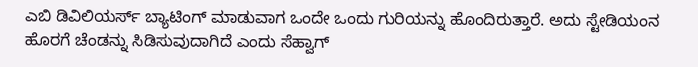ಎಬಿ ಡಿವಿಲಿಯರ್ಸ್ ಬ್ಯಾಟಿಂಗ್ ಮಾಡುವಾಗ ಒಂದೇ ಒಂದು ಗುರಿಯನ್ನು ಹೊಂದಿರುತ್ತಾರೆ. ಅದು ಸ್ಟೇಡಿಯಂನ ಹೊರಗೆ ಚೆಂಡನ್ನು ಸಿಡಿಸುವುದಾಗಿದೆ ಎಂದು ಸೆಹ್ವಾಗ್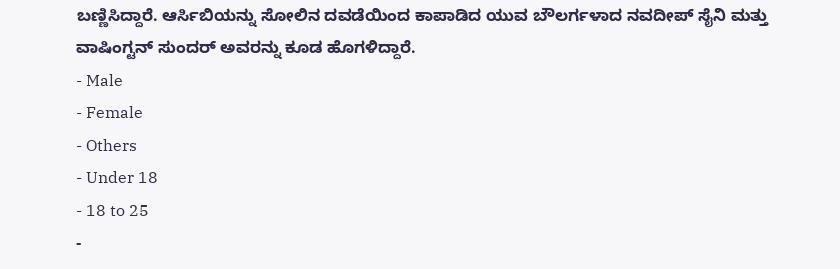ಬಣ್ಣಿಸಿದ್ದಾರೆ. ಆರ್ಸಿಬಿಯನ್ನು ಸೋಲಿನ ದವಡೆಯಿಂದ ಕಾಪಾಡಿದ ಯುವ ಬೌಲರ್ಗಳಾದ ನವದೀಪ್ ಸೈನಿ ಮತ್ತು ವಾಷಿಂಗ್ಟನ್ ಸುಂದರ್ ಅವರನ್ನು ಕೂಡ ಹೊಗಳಿದ್ದಾರೆ.
- Male
- Female
- Others
- Under 18
- 18 to 25
-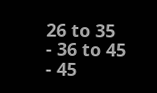26 to 35
- 36 to 45
- 45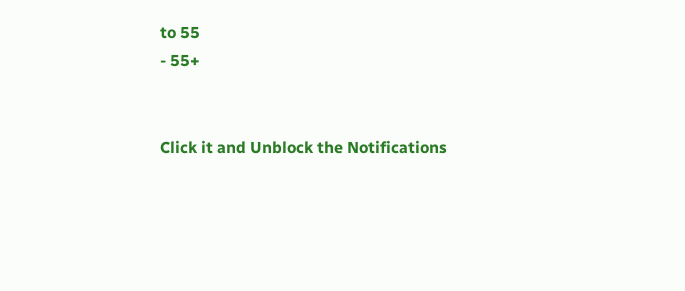to 55
- 55+


Click it and Unblock the Notifications